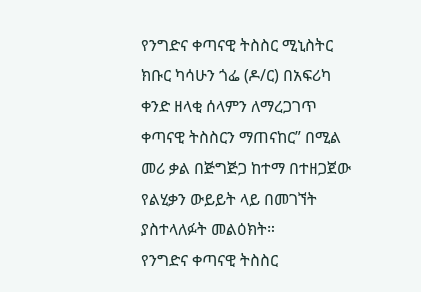የንግድና ቀጣናዊ ትስስር ሚኒስትር ክቡር ካሳሁን ጎፌ (ዶ/ር) በአፍሪካ ቀንድ ዘላቂ ሰላምን ለማረጋገጥ ቀጣናዊ ትስስርን ማጠናከር” በሚል መሪ ቃል በጅግጅጋ ከተማ በተዘጋጀው የልሂቃን ውይይት ላይ በመገኘት ያስተላለፉት መልዕክት።
የንግድና ቀጣናዊ ትስስር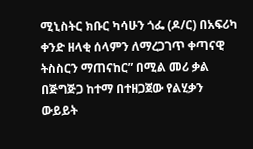ሚኒስትር ክቡር ካሳሁን ጎፌ (ዶ/ር) በአፍሪካ ቀንድ ዘላቂ ሰላምን ለማረጋገጥ ቀጣናዊ ትስስርን ማጠናከር” በሚል መሪ ቃል በጅግጅጋ ከተማ በተዘጋጀው የልሂቃን ውይይት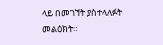ላይ በመገኘት ያስተላለፉት መልዕክት።